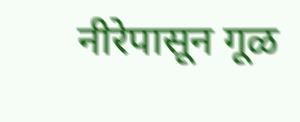नीरेपासून गूळ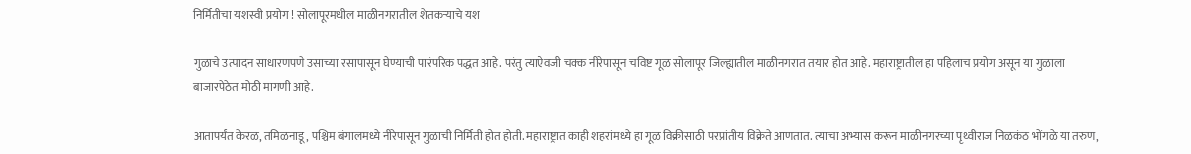निर्मितीचा यशस्वी प्रयोग ! सोलापूरमधील माळीनगरातील शेतकऱ्याचे यश

गुळाचे उत्पादन साधारणपणे उसाच्या रसापासून घेण्याची पारंपरिक पद्धत आहे. परंतु त्याऐवजी चक्क नीरेपासून चविष्ट गूळ सोलापूर जिल्ह्यातील माळीनगरात तयार होत आहे. महाराष्ट्रातील हा पहिलाच प्रयोग असून या गुळाला बाजारपेठेत मोठी मागणी आहे.

आतापर्यंत केरळ, तमिळनाडू, पश्चिम बंगालमध्ये नीरेपासून गुळाची निर्मिती होत होती. महाराष्ट्रात काही शहरांमध्ये हा गूळ विक्रीसाठी परप्रांतीय विक्रेते आणतात. त्याचा अभ्यास करून माळीनगरच्या पृथ्वीराज निळकंठ भोंगळे या तरुण,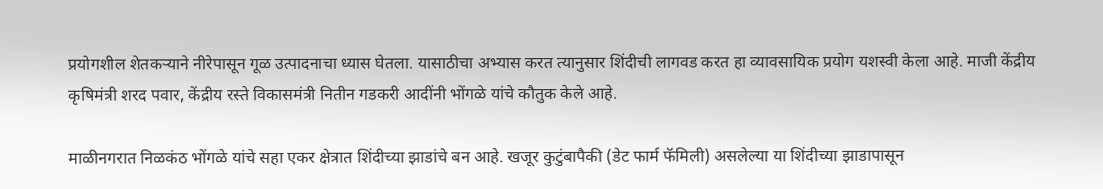प्रयोगशील शेतकऱ्याने नीरेपासून गूळ उत्पादनाचा ध्यास घेतला. यासाठीचा अभ्यास करत त्यानुसार शिंदीची लागवड करत हा व्यावसायिक प्रयोग यशस्वी केला आहे. माजी केंद्रीय कृषिमंत्री शरद पवार, केंद्रीय रस्ते विकासमंत्री नितीन गडकरी आदींनी भोंगळे यांचे कौतुक केले आहे.

माळीनगरात निळकंठ भोंगळे यांचे सहा एकर क्षेत्रात शिंदीच्या झाडांचे बन आहे. खजूर कुटुंबापैकी (डेट फार्म फॅमिली) असलेल्या या शिंदीच्या झाडापासून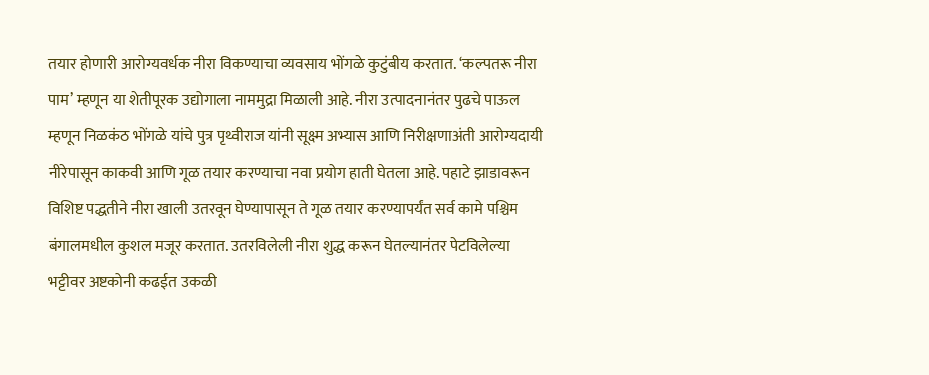तयार होणारी आरोग्यवर्धक नीरा विकण्याचा व्यवसाय भोंगळे कुटुंबीय करतात. ‘कल्पतरू नीरा पाम’ म्हणून या शेतीपूरक उद्योगाला नाममुद्रा मिळाली आहे. नीरा उत्पादनानंतर पुढचे पाऊल म्हणून निळकंठ भोंगळे यांचे पुत्र पृथ्वीराज यांनी सूक्ष्म अभ्यास आणि निरीक्षणाअंती आरोग्यदायी नीरेपासून काकवी आणि गूळ तयार करण्याचा नवा प्रयोग हाती घेतला आहे. पहाटे झाडावरून विशिष्ट पद्धतीने नीरा खाली उतरवून घेण्यापासून ते गूळ तयार करण्यापर्यंत सर्व कामे पश्चिम बंगालमधील कुशल मजूर करतात. उतरविलेली नीरा शुद्ध करून घेतल्यानंतर पेटविलेल्या भट्टीवर अष्टकोनी कढईत उकळी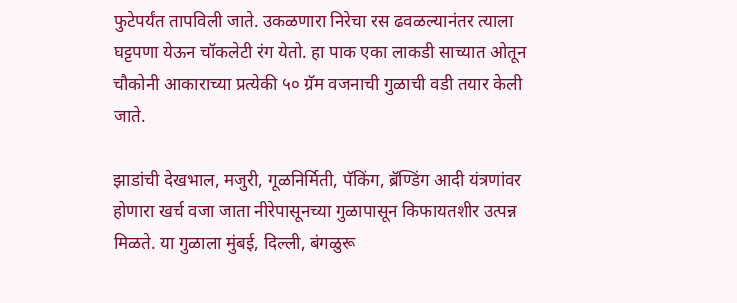फुटेपर्यंत तापविली जाते. उकळणारा निरेचा रस ढवळल्यानंतर त्याला घट्टपणा येऊन चॉकलेटी रंग येतो. हा पाक एका लाकडी साच्यात ओतून चौकोनी आकाराच्या प्रत्येकी ५० ग्रॅम वजनाची गुळाची वडी तयार केली जाते.

झाडांची देखभाल, मजुरी, गूळनिर्मिती, पॅकिंग, ब्रॅण्डिंग आदी यंत्रणांवर होणारा खर्च वजा जाता नीरेपासूनच्या गुळापासून किफायतशीर उत्पन्न मिळते. या गुळाला मुंबई, दिल्ली, बंगळुरू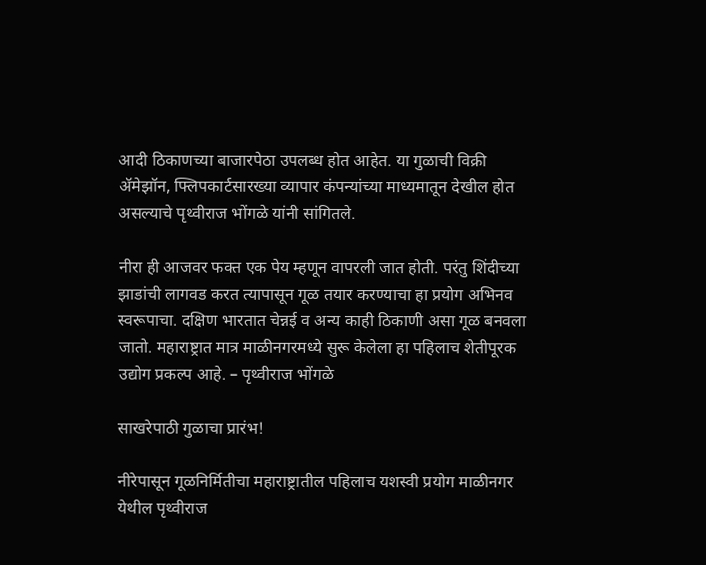आदी ठिकाणच्या बाजारपेठा उपलब्ध होत आहेत. या गुळाची विक्री ॲमेझॉन, फ्लिपकार्टसारख्या व्यापार कंपन्यांच्या माध्यमातून देखील होत असल्याचे पृथ्वीराज भोंगळे यांनी सांगितले.

नीरा ही आजवर फक्त एक पेय म्हणून वापरली जात होती. परंतु शिंदीच्या झाडांची लागवड करत त्यापासून गूळ तयार करण्याचा हा प्रयोग अभिनव स्वरूपाचा. दक्षिण भारतात चेन्नई व अन्य काही ठिकाणी असा गूळ बनवला जातो. महाराष्ट्रात मात्र माळीनगरमध्ये सुरू केलेला हा पहिलाच शेतीपूरक उद्योग प्रकल्प आहे. – पृथ्वीराज भोंगळे

साखरेपाठी गुळाचा प्रारंभ!

नीरेपासून गूळनिर्मितीचा महाराष्ट्रातील पहिलाच यशस्वी प्रयोग माळीनगर येथील पृथ्वीराज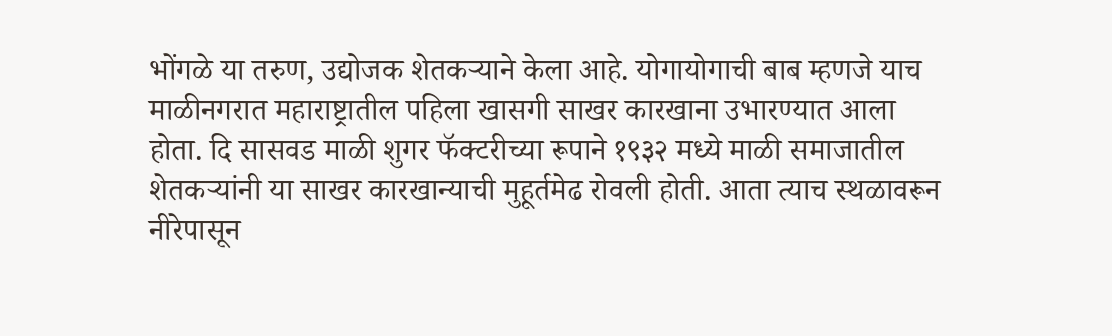भोंगळे या तरुण, उद्योजक शेतकऱ्याने केला आहे. योगायोगाची बाब म्हणजे याच माळीनगरात महाराष्ट्रातील पहिला खासगी साखर कारखाना उभारण्यात आला होता. दि सासवड माळी शुगर फॅक्टरीच्या रूपाने १९३२ मध्ये माळी समाजातील शेतकऱ्यांनी या साखर कारखान्याची मुहूर्तमेढ रोवली होती. आता त्याच स्थळावरून नीरेपासून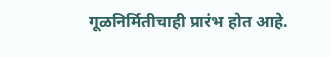गूळनिर्मितीचाही प्रारंभ होत आहे.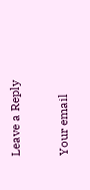Leave a Reply

Your email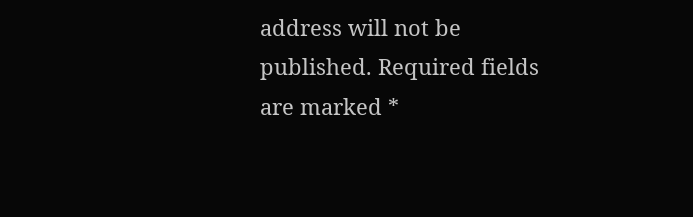address will not be published. Required fields are marked *